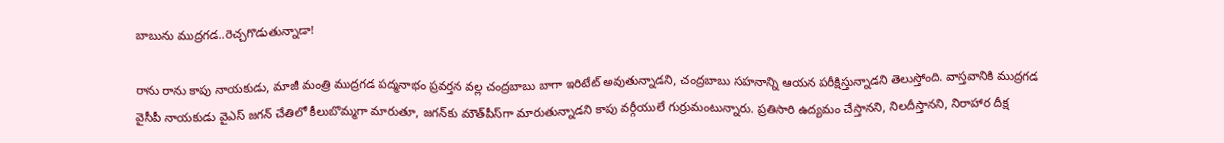బాబును ముద్రగడ..రెచ్చగొడుతున్నాడా!

రాను రాను కాపు నాయకుడు, మాజీ మంత్రి ముద్రగడ పద్మనాభం ప్రవర్తన వల్ల చంద్రబాబు బాగా ఇరిటేట్‌ అవుతున్నాడని, చంద్రబాబు సహనాన్ని ఆయన పరీక్షిస్తున్నాడని తెలుస్తోంది. వాస్తవానికి ముద్రగడ వైసీపీ నాయకుడు వైఎస్‌ జగన్‌ చేతిలో కీలుబొమ్మగా మారుతూ, జగన్‌కు మౌత్‌పీస్‌గా మారుతున్నాడని కాపు వర్గీయులే గుర్రుమంటున్నారు. ప్రతిసారి ఉద్యమం చేస్తానని, నిలదీస్తానని, నిరాహార దీక్ష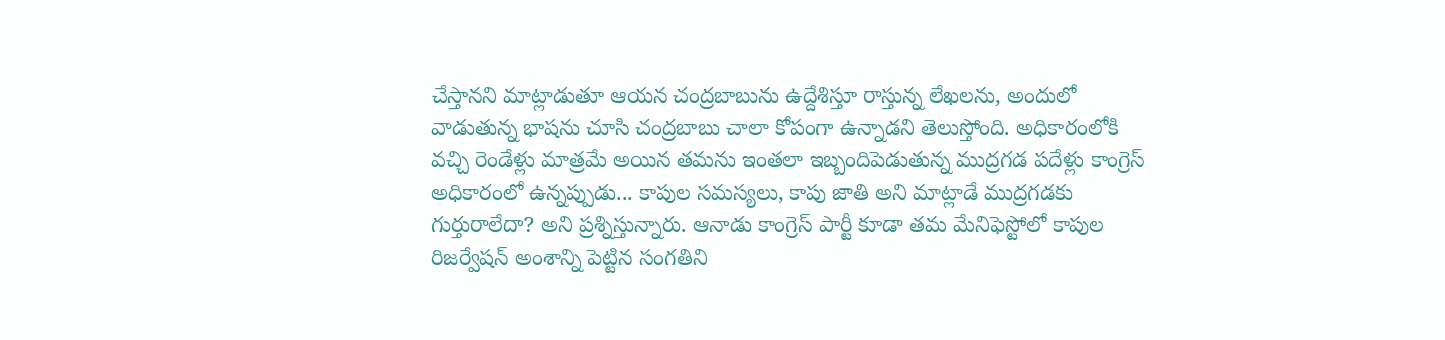చేస్తానని మాట్లాడుతూ ఆయన చంద్రబాబును ఉద్దేశిస్తూ రాస్తున్న లేఖలను, అందులో వాడుతున్న భాషను చూసి చంద్రబాబు చాలా కోపంగా ఉన్నాడని తెలుస్తోంది. అధికారంలోకి వచ్చి రెండేళ్లు మాత్రమే అయిన తమను ఇంతలా ఇబ్బందిపెడుతున్న ముద్రగడ పదేళ్లు కాంగ్రెస్‌ అధికారంలో ఉన్నప్పుడు... కాపుల సమస్యలు, కాపు జాతి అని మాట్లాడే ముద్రగడకు గుర్తురాలేదా? అని ప్రశ్నిస్తున్నారు. ఆనాడు కాంగ్రెస్‌ పార్టీ కూడా తమ మేనిఫెస్టోలో కాపుల రిజర్వేషన్‌ అంశాన్ని పెట్టిన సంగతిని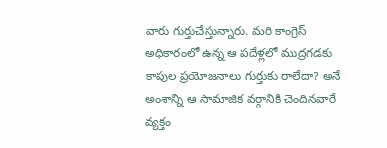వారు గుర్తుచేస్తున్నారు. మరి కాంగ్రెస్‌ అధికారంలో ఉన్న ఆ పదేళ్లలో ముద్రగడకు కాపుల ప్రయోజనాలు గుర్తుకు రాలేదా? అనే అంశాన్ని ఆ సామాజిక వర్గానికి చెందినవారే వ్యక్తం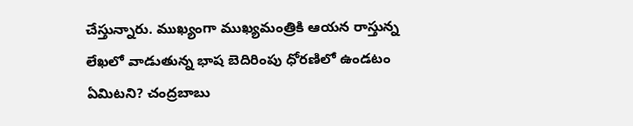చేస్తున్నారు. ముఖ్యంగా ముఖ్యమంత్రికి ఆయన రాస్తున్న లేఖలో వాడుతున్న భాష బెదిరింపు ధోరణిలో ఉండటం ఏమిటని? చంద్రబాబు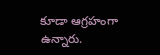కూడా ఆగ్రహంగా ఉన్నారు.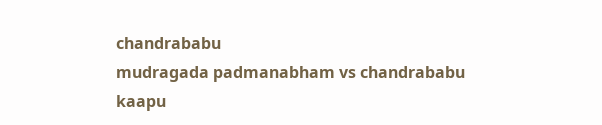chandrababu
mudragada padmanabham vs chandrababu
kaapu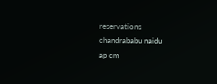reservations
chandrababu naidu
ap cm